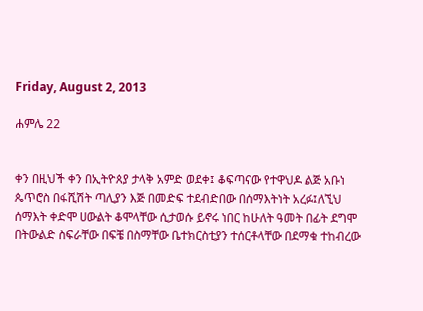Friday, August 2, 2013

ሐምሌ 22


ቀን በዚህች ቀን በኢትዮጰያ ታላቅ አምድ ወደቀ፤ ቆፍጣናው የተዋህዶ ልጅ አቡነ ጴጥሮስ በፋሺሽት ጣሊያን እጅ በመድፍ ተደብድበው በሰማእትነት አረፉ፤ለኚህ ሰማእት ቀድሞ ሀውልት ቆሞላቸው ሲታወሱ ይኖሩ ነበር ከሁለት ዓመት በፊት ደግሞ በትውልድ ስፍራቸው በፍቼ በስማቸው ቤተክርስቲያን ተሰርቶላቸው በደማቁ ተከብረው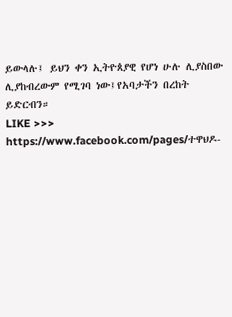ይውላሉ፤ ይህን ቀን ኢትዮጰያዊ የሆነ ሁሉ ሊያስበው ሊያከብረውም የሚገባ ነው፤የአባታችን በረከት ይድርብን።
LIKE >>>
https://www.facebook.com/pages/ተዋህዶ-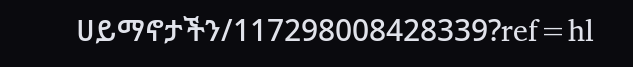ሀይማኖታችን/117298008428339?ref=hl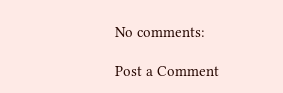No comments:

Post a Comment